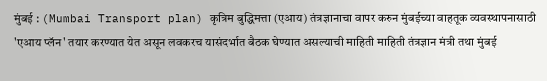मुंबई : (Mumbai Transport plan) कृत्रिम बुद्धिमत्ता (एआय) तंत्रज्ञानाचा वापर करुन मुंबईच्या वाहतूक व्यवस्थापनासाठी 'एआय प्लॅन' तयार करण्यात येत असून लवकरच यासंदर्भात बैठक घेण्यात असल्याची माहिती माहिती तंत्रज्ञान मंत्री तथा मुंबई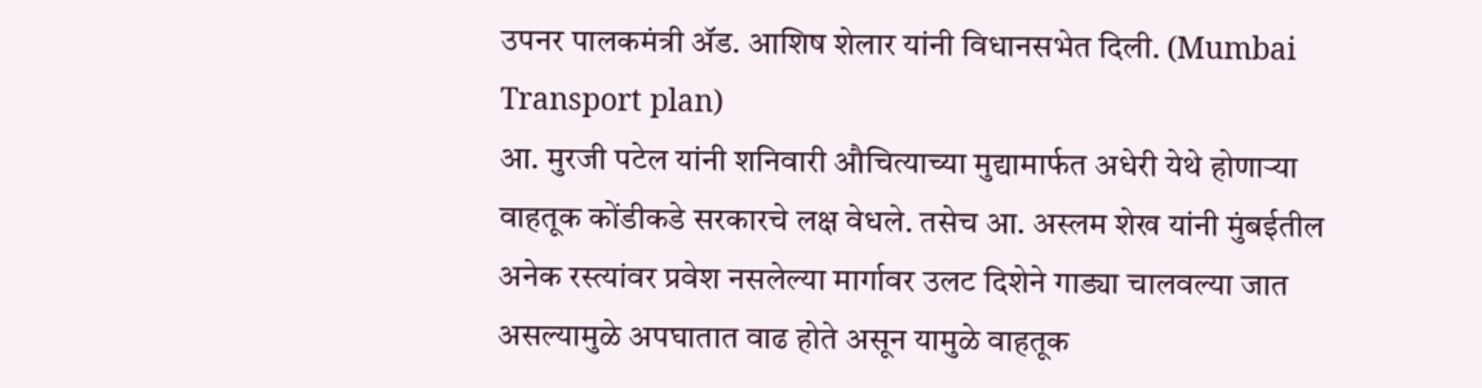उपनर पालकमंत्री ॲड. आशिष शेलार यांनी विधानसभेत दिली. (Mumbai Transport plan)
आ. मुरजी पटेल यांनी शनिवारी औचित्याच्या मुद्यामार्फत अधेरी येथे होणाऱ्या वाहतूक कोंडीकडे सरकारचे लक्ष वेधले. तसेच आ. अस्लम शेख यांनी मुंबईतील अनेक रस्त्यांवर प्रवेश नसलेल्या मार्गावर उलट दिशेने गाड्या चालवल्या जात असल्यामुळे अपघातात वाढ होते असून यामुळे वाहतूक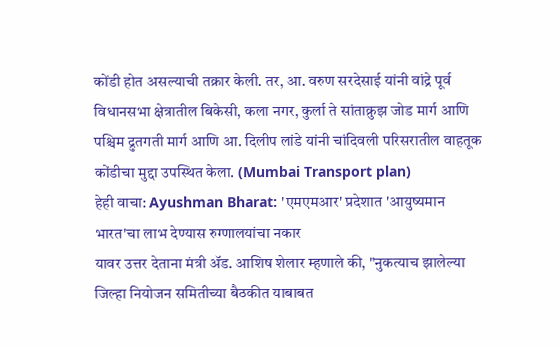कोंडी होत असल्याची तक्रार केली. तर, आ. वरुण सरदेसाई यांनी वांद्रे पूर्व विधानसभा क्षेत्रातील बिकेसी, कला नगर, कुर्ला ते सांताक्रुझ जोड मार्ग आणि पश्चिम द्रुतगती मार्ग आणि आ. दिलीप लांडे यांनी चांदिवली परिसरातील वाहतूक कोंडीचा मुद्दा उपस्थित केला. (Mumbai Transport plan)
हेही वाचा: Ayushman Bharat: 'एमएमआर' प्रदेशात 'आयुष्यमान भारत'चा लाभ देण्यास रुग्णालयांचा नकार
यावर उत्तर देताना मंत्री ॲड. आशिष शेलार म्हणाले की, "नुकत्याच झालेल्या जिल्हा नियोजन समितीच्या बैठकीत याबाबत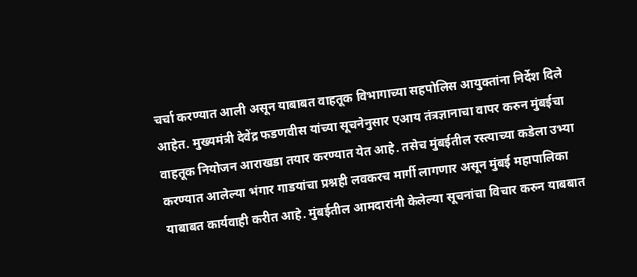चर्चा करण्यात आली असून याबाबत वाहतूक विभागाच्या सहपोलिस आयुक्तांना निर्देश दिले आहेत. मुख्यमंत्री देवेंद्र फडणवीस यांच्या सूचनेनुसार एआय तंत्रज्ञानाचा वापर करुन मुंबईचा वाहतूक नियोजन आराखडा तयार करण्यात येत आहे. तसेच मुंबईतील रस्त्याच्या कडेला उभ्या करण्यात आलेल्या भंगार गाडयांचा प्रश्नही लवकरच मार्गी लागणार असून मुंबई महापालिका याबाबत कार्यवाही करीत आहे. मुंबईतील आमदारांनी केलेल्या सूचनांचा विचार करुन याबबात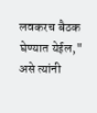लवकरच बैठक घेण्यात येईल," असे त्यांनी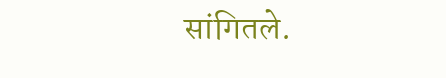सांगितले.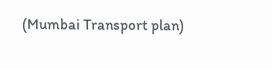(Mumbai Transport plan)